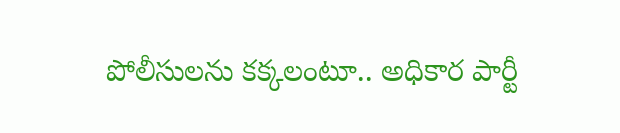పోలీసులను కక్కలంటూ.. అధికార పార్టీ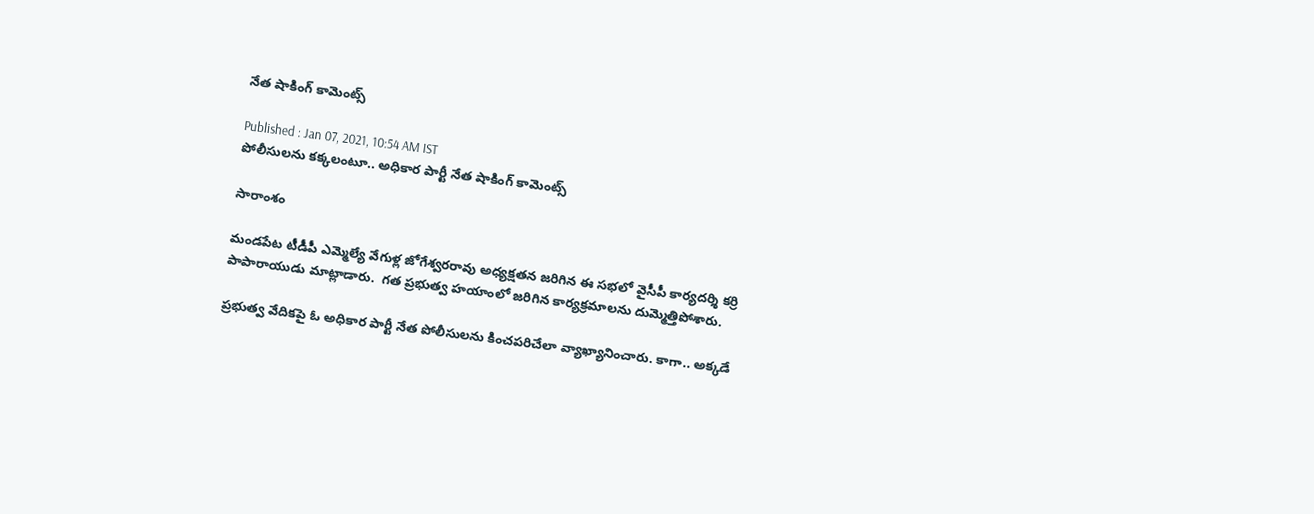నేత షాకింగ్ కామెంట్స్

Published : Jan 07, 2021, 10:54 AM IST
పోలీసులను కక్కలంటూ.. అధికార పార్టీ నేత షాకింగ్ కామెంట్స్

సారాంశం

మండపేట టీడీపీ ఎమ్మెల్యే వేగుళ్ల జోగేశ్వరరావు అధ్యక్షతన జరిగిన ఈ సభలో వైసీపీ కార్యదర్శి కర్రి పాపారాయుడు మాట్లాడారు.  గత ప్రభుత్వ హయాంలో జరిగిన కార్యక్రమాలను దుమ్మెత్తిపోశారు.

ప్రభుత్వ వేదికపై ఓ అధికార పార్టీ నేత పోలీసులను కించపరిచేలా వ్యాఖ్యానించారు. కాగా.. అక్కడే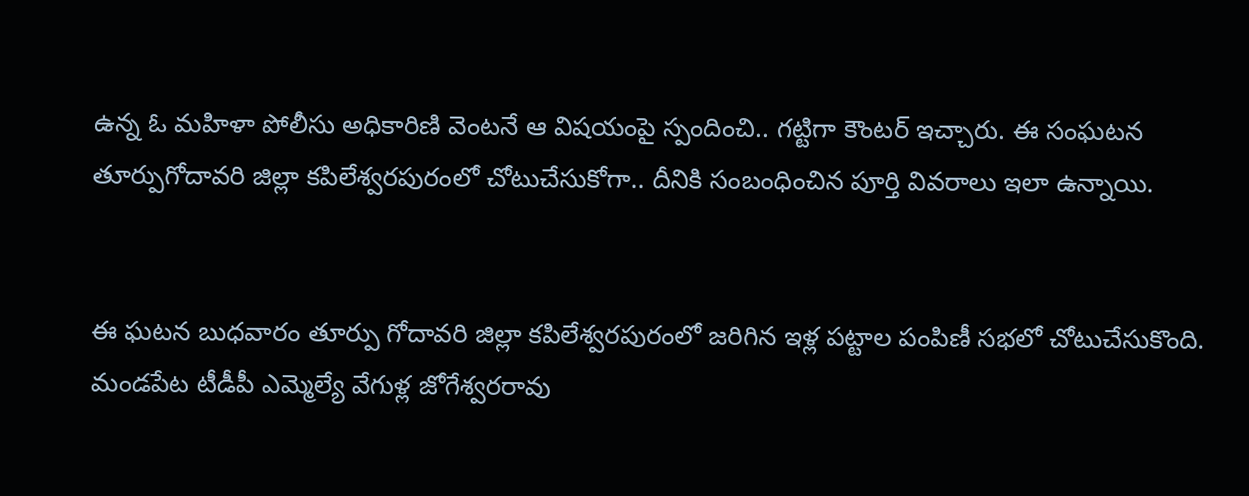ఉన్న ఓ మహిళా పోలీసు అధికారిణి వెంటనే ఆ విషయంపై స్పందించి.. గట్టిగా కౌంటర్ ఇచ్చారు. ఈ సంఘటన తూర్పుగోదావరి జిల్లా కపిలేశ్వరపురంలో చోటుచేసుకోగా.. దీనికి సంబంధించిన పూర్తి వివరాలు ఇలా ఉన్నాయి.


ఈ ఘటన బుధవారం తూర్పు గోదావరి జిల్లా కపిలేశ్వరపురంలో జరిగిన ఇళ్ల పట్టాల పంపిణీ సభలో చోటుచేసుకొంది. మండపేట టీడీపీ ఎమ్మెల్యే వేగుళ్ల జోగేశ్వరరావు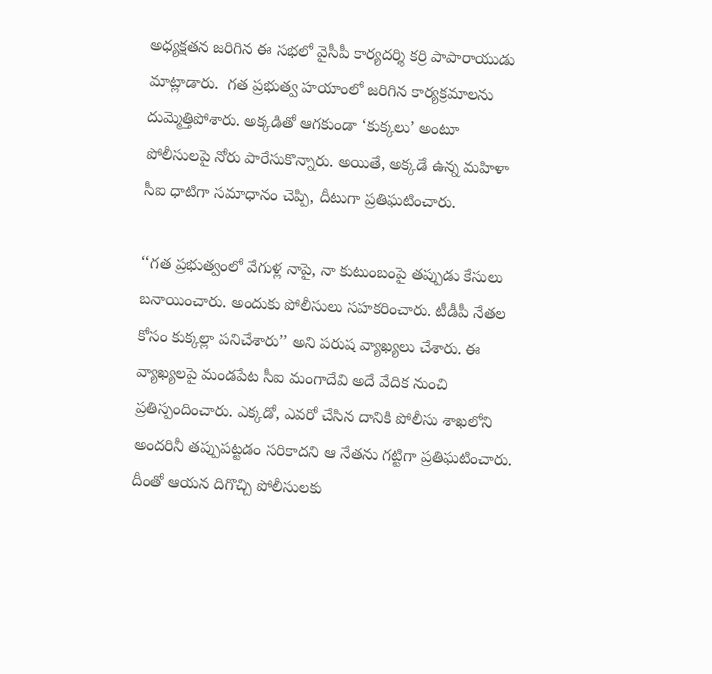అధ్యక్షతన జరిగిన ఈ సభలో వైసీపీ కార్యదర్శి కర్రి పాపారాయుడు మాట్లాడారు.  గత ప్రభుత్వ హయాంలో జరిగిన కార్యక్రమాలను దుమ్మెత్తిపోశారు. అక్కడితో ఆగకుండా ‘కుక్కలు’ అంటూ పోలీసులపై నోరు పారేసుకొన్నారు. అయితే, అక్కడే ఉన్న మహిళా సీఐ ధాటిగా సమాధానం చెప్పి, దీటుగా ప్రతిఘటించారు.

‘‘గత ప్రభుత్వంలో వేగుళ్ల నాపై, నా కుటుంబంపై తప్పుడు కేసులు బనాయించారు. అందుకు పోలీసులు సహకరించారు. టీడీపీ నేతల కోసం కుక్కల్లా పనిచేశారు’’ అని పరుష వ్యాఖ్యలు చేశారు. ఈ వ్యాఖ్యలపై మండపేట సీఐ మంగాదేవి అదే వేదిక నుంచి ప్రతిస్పందించారు. ఎక్కడో, ఎవరో చేసిన దానికి పోలీసు శాఖలోని అందరినీ తప్పుపట్టడం సరికాదని ఆ నేతను గట్టిగా ప్రతిఘటించారు. దీంతో ఆయన దిగొచ్చి పోలీసులకు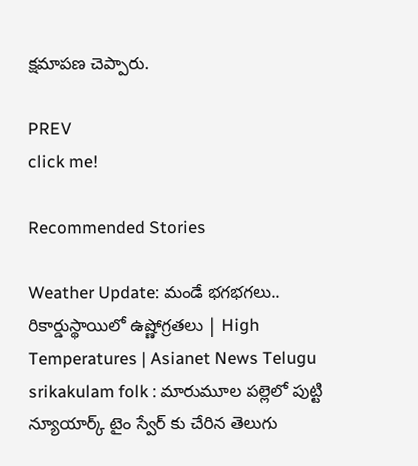క్షమాపణ చెప్పారు.

PREV
click me!

Recommended Stories

Weather Update: మండే భగభగలు.. రికార్డుస్థాయిలో ఉష్ణోగ్రతలు | High Temperatures | Asianet News Telugu
srikakulam folk : మారుమూల పల్లెలో పుట్టి న్యూయార్క్ టైం స్వేర్ కు చేరిన తెలుగు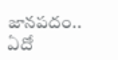జానపదం.. ఏదో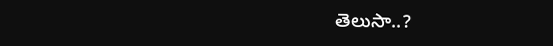తెలుసా..?